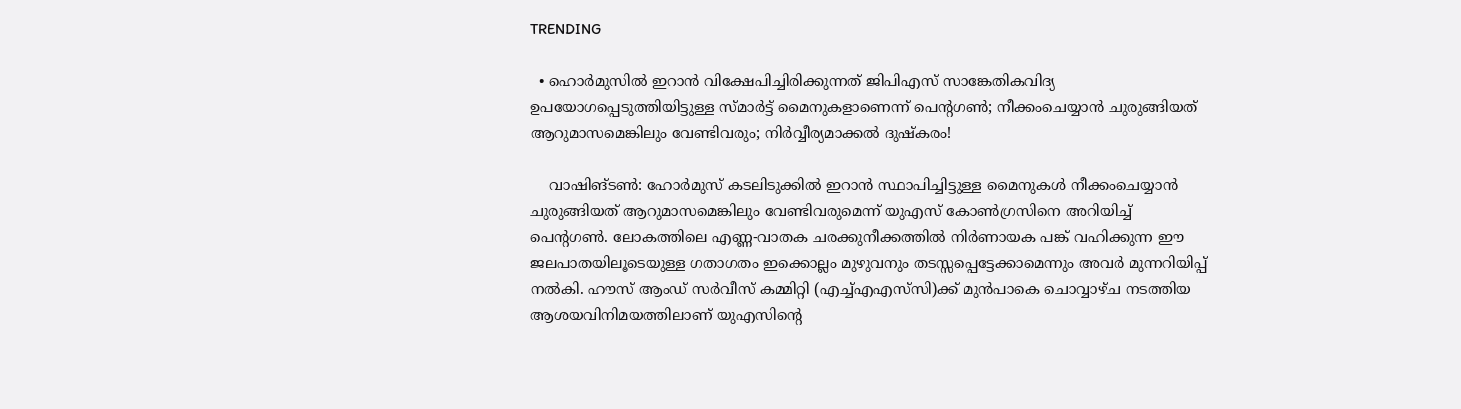TRENDING

  • ഹൊർമുസിൽ ഇറാൻ വിക്ഷേപിച്ചിരിക്കുന്നത് ജിപിഎസ് സാങ്കേതികവിദ്യ ഉപയോഗപ്പെടുത്തിയിട്ടുള്ള സ്മാർട്ട് മൈനുകളാണെന്ന് പെന്റഗൺ; നീക്കംചെയ്യാൻ ചുരുങ്ങിയത് ആറുമാസമെങ്കിലും വേണ്ടിവരും; നിർവ്വീര്യമാക്കൽ ദുഷ്കരം!

    വാഷിങ്ടൺ: ഹോർമുസ് കടലിടുക്കിൽ ഇറാൻ സ്ഥാപിച്ചിട്ടുള്ള മൈനുകൾ നീക്കംചെയ്യാൻ ചുരുങ്ങിയത് ആറുമാസമെങ്കിലും വേണ്ടിവരുമെന്ന് യുഎസ് കോൺഗ്രസിനെ അറിയിച്ച് പെന്റഗൺ. ലോകത്തിലെ എണ്ണ-വാതക ചരക്കുനീക്കത്തിൽ നിർണായക പങ്ക് വഹിക്കുന്ന ഈ ജലപാതയിലൂടെയുള്ള ഗതാഗതം ഇക്കൊല്ലം മുഴുവനും തടസ്സപ്പെട്ടേക്കാമെന്നും അവർ മുന്നറിയിപ്പ് നൽകി. ഹൗസ് ആംഡ് സർവീസ് കമ്മിറ്റി (എച്ച്എഎസ്‌സി)ക്ക് മുൻപാകെ ചൊവ്വാഴ്ച നടത്തിയ ആശയവിനിമയത്തിലാണ് യുഎസിന്റെ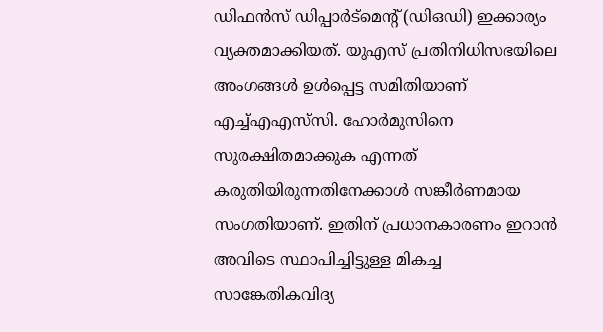ഡിഫൻസ് ഡിപ്പാർട്‌മെന്റ് (ഡിഒഡി) ഇക്കാര്യം വ്യക്തമാക്കിയത്. യുഎസ് പ്രതിനിധിസഭയിലെ അംഗങ്ങൾ ഉൾപ്പെട്ട സമിതിയാണ് എച്ച്എഎസ്‌സി. ഹോർമുസിനെ സുരക്ഷിതമാക്കുക എന്നത് കരുതിയിരുന്നതിനേക്കാൾ സങ്കീർണമായ സംഗതിയാണ്. ഇതിന് പ്രധാനകാരണം ഇറാൻ അവിടെ സ്ഥാപിച്ചിട്ടുള്ള മികച്ച സാങ്കേതികവിദ്യ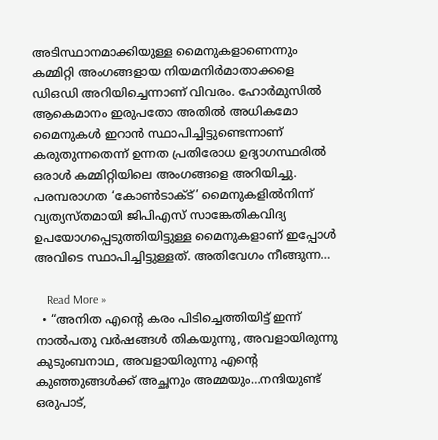അടിസ്ഥാനമാക്കിയുള്ള മൈനുകളാണെന്നും കമ്മിറ്റി അംഗങ്ങളായ നിയമനിർമാതാക്കളെ ഡിഒഡി അറിയിച്ചെന്നാണ് വിവരം. ഹോർമുസിൽ ആകെമാനം ഇരുപതോ അതിൽ അധികമോ മൈനുകൾ ഇറാൻ സ്ഥാപിച്ചിട്ടുണ്ടെന്നാണ് കരുതുന്നതെന്ന് ഉന്നത പ്രതിരോധ ഉദ്യാഗസ്ഥരിൽ ഒരാൾ കമ്മിറ്റിയിലെ അംഗങ്ങളെ അറിയിച്ചു. പരമ്പരാഗത ‘കോൺടാക്ട്’ മൈനുകളിൽനിന്ന് വ്യത്യസ്തമായി ജിപിഎസ് സാങ്കേതികവിദ്യ ഉപയോഗപ്പെടുത്തിയിട്ടുള്ള മൈനുകളാണ് ഇപ്പോൾ അവിടെ സ്ഥാപിച്ചിട്ടുള്ളത്. അതിവേഗം നീങ്ങുന്ന…

    Read More »
  • “അനിത എന്റെ കരം പിടിച്ചെത്തിയിട്ട് ഇന്ന് നാൽപതു വർഷങ്ങൾ തികയുന്നു, അവളായിരുന്നു കുടുംബനാഥ, അവളായിരുന്നു എന്റെ കുഞ്ഞുങ്ങൾക്ക് അച്ഛനും അമ്മയും…നന്ദിയുണ്ട് ഒരുപാട്,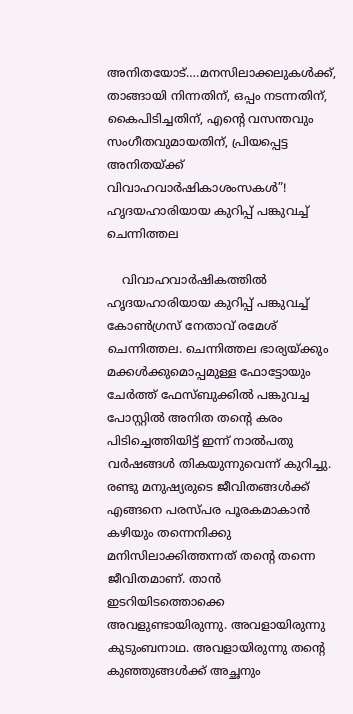അനിതയോട്….മനസിലാക്കലുകൾക്ക്, താങ്ങായി നിന്നതിന്, ഒപ്പം നടന്നതിന്, കൈപിടിച്ചതിന്, എന്റെ വസന്തവും സംഗീതവുമായതിന്, പ്രിയപ്പെട്ട അനിതയ്ക്ക് വിവാഹവാർഷികാശംസകൾ”! ഹൃദയഹാരിയായ കുറിപ്പ് പങ്കുവച്ച് ചെന്നിത്തല

    വിവാഹവാർഷികത്തിൽ ഹൃദയഹാരിയായ കുറിപ്പ് പങ്കുവച്ച് കോൺഗ്രസ് നേതാവ് രമേശ് ചെന്നിത്തല. ചെന്നിത്തല ഭാര്യയ്ക്കും മക്കൾക്കുമൊപ്പമുള്ള ഫോട്ടോയും ചേർത്ത് ഫേസ്ബുക്കിൽ പങ്കുവച്ച പോസ്റ്റിൽ അനിത തന്റെ കരം പിടിച്ചെത്തിയിട്ട് ഇന്ന് നാൽപതു വർഷങ്ങൾ തികയുന്നുവെന്ന് കുറിച്ചു. രണ്ടു മനുഷ്യരുടെ ജീവിതങ്ങൾക്ക് എങ്ങനെ പരസ്പര പൂരകമാകാൻ കഴിയും തന്നെനിക്കു മനിസിലാക്കിത്തന്നത് തന്റെ തന്നെ ജീവിതമാണ്. താൻ ഇടറിയിടത്തൊക്കെ അവളുണ്ടായിരുന്നു. അവളായിരുന്നു കുടുംബനാഥ. അവളായിരുന്നു തന്റെ കുഞ്ഞുങ്ങൾക്ക് അച്ഛനും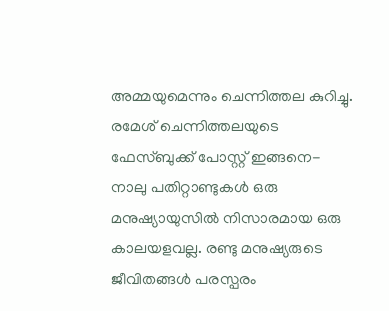അമ്മയുമെന്നും ചെന്നിത്തല കുറിച്ചു. രമേശ് ചെന്നിത്തലയുടെ ഫേസ്ബുക്ക് പോസ്റ്റ് ഇങ്ങനെ- നാലു പതിറ്റാണ്ടുകൾ ഒരു മനുഷ്യായുസിൽ നിസാരമായ ഒരു കാലയളവല്ല. രണ്ടു മനുഷ്യരുടെ ജീവിതങ്ങൾ പരസ്പരം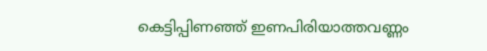കെട്ടിപ്പിണഞ്ഞ് ഇണപിരിയാത്തവണ്ണം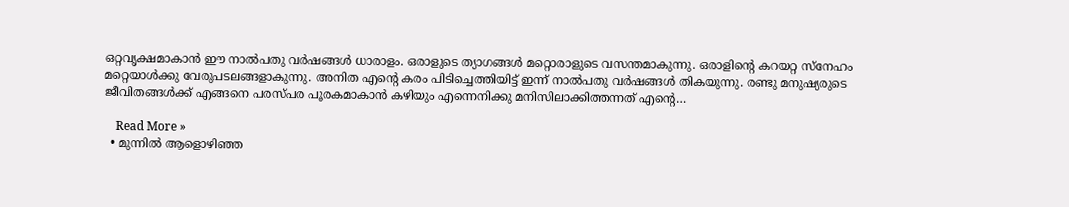ഒറ്റവൃക്ഷമാകാൻ ഈ നാൽപതു വർഷങ്ങൾ ധാരാളം. ഒരാളുടെ ത്യാഗങ്ങൾ മറ്റൊരാളുടെ വസന്തമാകുന്നു. ഒരാളിന്റെ കറയറ്റ സ്‌നേഹം മറ്റെയാൾക്കു വേരുപടലങ്ങളാകുന്നു. അനിത എന്റെ കരം പിടിച്ചെത്തിയിട്ട് ഇന്ന് നാൽപതു വർഷങ്ങൾ തികയുന്നു. രണ്ടു മനുഷ്യരുടെ ജീവിതങ്ങൾക്ക് എങ്ങനെ പരസ്പര പൂരകമാകാൻ കഴിയും എന്നെനിക്കു മനിസിലാക്കിത്തന്നത് എന്റെ…

    Read More »
  • മുന്നിൽ ആളൊഴിഞ്ഞ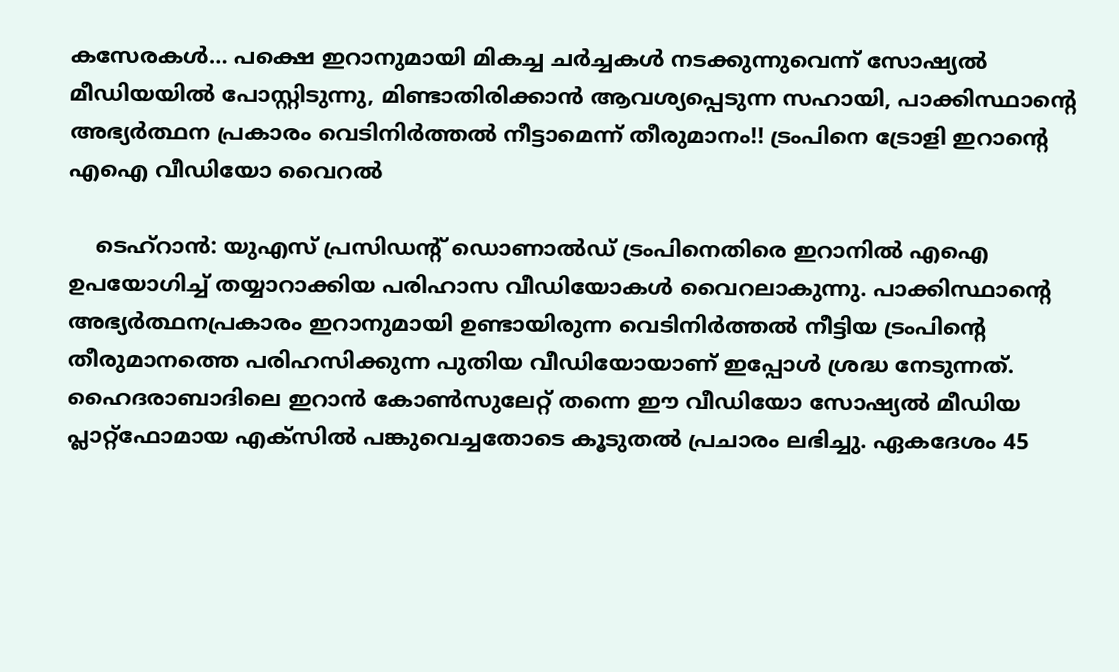കസേരകൾ… പക്ഷെ ഇറാനുമായി മികച്ച ചർച്ചകൾ നടക്കുന്നുവെന്ന് സോഷ്യൽ മീഡിയയിൽ പോസ്റ്റിടുന്നു, മിണ്ടാതിരിക്കാൻ ആവശ്യപ്പെടുന്ന സഹായി, പാക്കിസ്ഥാന്റെ അഭ്യർത്ഥന പ്രകാരം വെടിനിർത്തൽ നീട്ടാമെന്ന് തീരുമാനം!! ട്രംപിനെ ട്രോളി ഇറാന്റെ എഐ വീഡിയോ വൈറൽ

    ടെഹ്റാൻ: യുഎസ് പ്രസിഡന്റ് ഡൊണാൽഡ് ട്രംപിനെതിരെ ഇറാനിൽ എഐ ഉപയോഗിച്ച് തയ്യാറാക്കിയ പരിഹാസ വീഡിയോകൾ വൈറലാകുന്നു. പാക്കിസ്ഥാന്റെ അഭ്യർത്ഥനപ്രകാരം ഇറാനുമായി ഉണ്ടായിരുന്ന വെടിനിർത്തൽ നീട്ടിയ ട്രംപിന്റെ തീരുമാനത്തെ പരിഹസിക്കുന്ന പുതിയ വീഡിയോയാണ് ഇപ്പോൾ ശ്രദ്ധ നേടുന്നത്. ഹൈദരാബാദിലെ ഇറാൻ കോൺസുലേറ്റ് തന്നെ ഈ വീഡിയോ സോഷ്യൽ മീഡിയ പ്ലാറ്റ്‌ഫോമായ എക്സിൽ പങ്കുവെച്ചതോടെ കൂടുതൽ പ്രചാരം ലഭിച്ചു. ഏകദേശം 45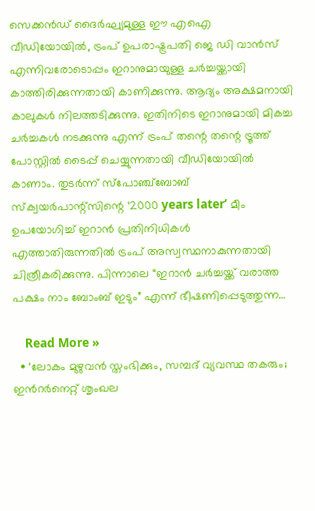സെക്കൻഡ് ദൈർഘ്യമുള്ള ഈ എഐ വീഡിയോയിൽ, ട്രംപ് ഉപരാഷ്ട്രപതി ജെ ഡി വാൻസ് എന്നിവരോടൊപ്പം ഇറാനുമായുള്ള ചർച്ചയ്ക്കായി കാത്തിരിക്കുന്നതായി കാണിക്കുന്നു. ആദ്യം അക്ഷമനായി കാലുകൾ നിലത്തടിക്കുന്നു. ഇതിനിടെ ഇറാനുമായി മികച്ച ചർച്ചകൾ നടക്കുന്നു എന്ന് ട്രംപ് തന്റെ തന്റെ ട്രൂത്ത് പോസ്റ്റിൽ ടൈപ്പ് ചെയ്യുന്നതായി വീഡിയോയിൽ കാണാം. തുടർന്ന് സ്പോഞ്ച്ബോബ് സ്ക്വയർപാന്റ്സിന്റെ ‘2000 years later’ മീം ഉപയോഗിച്ച് ഇറാൻ പ്രതിനിധികൾ എത്താതിരുന്നതിൽ ട്രംപ് അസ്വസ്ഥനാകുന്നതായി ചിത്രീകരിക്കുന്നു. പിന്നാലെ “ഇറാൻ ചർച്ചയ്ക്ക് വരാത്ത പക്ഷം നാം ബോംബ് ഇടും” എന്ന് ഭീഷണിപ്പെടുത്തുന്ന…

    Read More »
  • ‘ലോകം മുഴുവൻ സ്തംഭിക്കും, സമ്പദ് വ്യവസ്ഥ തകരും; ഇന്‍റര്‍നെറ്റ് ശൃംഖല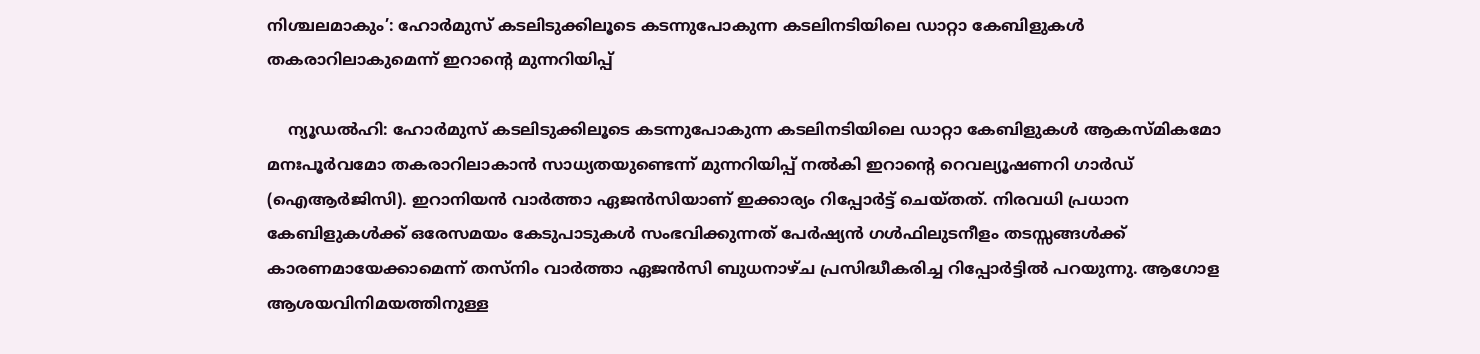നിശ്ചലമാകും’: ഹോർമുസ് കടലിടുക്കിലൂടെ കടന്നുപോകുന്ന കടലിനടിയിലെ ഡാറ്റാ കേബിളുകൾ തകരാറിലാകുമെന്ന് ഇറാന്റെ മുന്നറിയിപ്പ്

    ന്യൂഡൽഹി: ഹോർമുസ് കടലിടുക്കിലൂടെ കടന്നുപോകുന്ന കടലിനടിയിലെ ഡാറ്റാ കേബിളുകൾ ആകസ്മികമോ മനഃപൂർവമോ തകരാറിലാകാൻ സാധ്യതയുണ്ടെന്ന് മുന്നറിയിപ്പ് നൽകി ഇറാന്റെ റെവല്യൂഷണറി ഗാർഡ് (ഐആർജിസി). ഇറാനിയൻ വാർത്താ ഏജൻസിയാണ് ഇക്കാര്യം റിപ്പോർട്ട് ചെയ്തത്. നിരവധി പ്രധാന കേബിളുകൾക്ക് ഒരേസമയം കേടുപാടുകൾ സംഭവിക്കുന്നത് പേർഷ്യൻ ഗൾഫിലുടനീളം തടസ്സങ്ങൾക്ക് കാരണമായേക്കാമെന്ന് തസ്നിം വാർത്താ ഏജൻസി ബുധനാഴ്ച പ്രസിദ്ധീകരിച്ച റിപ്പോർട്ടിൽ പറയുന്നു. ആഗോള ആശയവിനിമയത്തിനുള്ള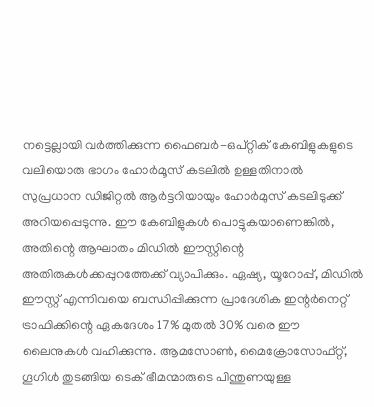നട്ടെല്ലായി വർത്തിക്കുന്ന ഫൈബർ-ഒപ്റ്റിക് കേബിളുകളുടെ വലിയൊരു ഭാഗം ഹോർമൂസ് കടലിൽ ഉള്ളതിനാൽ സുപ്രധാന ഡിജിറ്റൽ ആർട്ടറിയായും ഹോർമുസ് കടലിടുക്ക് അറിയപ്പെടുന്നു. ഈ കേബിളുകൾ പൊട്ടുകയാണെങ്കിൽ, അതിന്റെ ആഘാതം മിഡിൽ ഈസ്റ്റിന്റെ അതിരുകൾക്കപ്പുറത്തേക്ക് വ്യാപിക്കും. ഏഷ്യ, യൂറോപ്പ്, മിഡിൽ ഈസ്റ്റ് എന്നിവയെ ബന്ധിപ്പിക്കുന്ന പ്രാദേശിക ഇന്റർനെറ്റ് ട്രാഫിക്കിന്റെ ഏകദേശം 17% മുതൽ 30% വരെ ഈ ലൈനുകൾ വഹിക്കുന്നു. ആമസോൺ, മൈക്രോസോഫ്റ്റ്, ഗൂഗിൾ തുടങ്ങിയ ടെക് ഭീമന്മാരുടെ പിന്തുണയുള്ള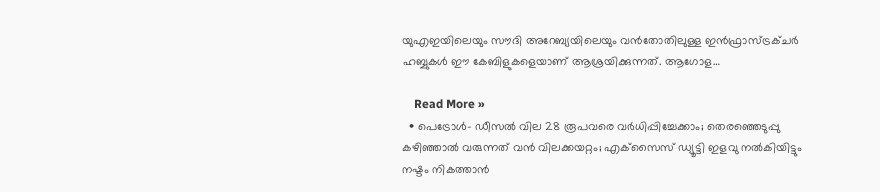യുഎഇയിലെയും സൗദി അറേബ്യയിലെയും വൻതോതിലുള്ള ഇൻഫ്രാസ്ട്രക്ചർ ഹബ്ബുകൾ ഈ കേബിളുകളെയാണ് ആശ്രയിക്കുന്നത്. ആഗോള…

    Read More »
  • പെട്രോള്‍- ഡീസല്‍ വില 28 രൂപവരെ വര്‍ധിപ്പിച്ചേക്കാം; തെരഞ്ഞെടുപ്പു കഴിഞ്ഞാല്‍ വരുന്നത് വന്‍ വിലക്കയറ്റം; എക്‌സൈസ് ഡ്യൂട്ടി ഇളവു നല്‍കിയിട്ടും നഷ്ടം നികത്താന്‍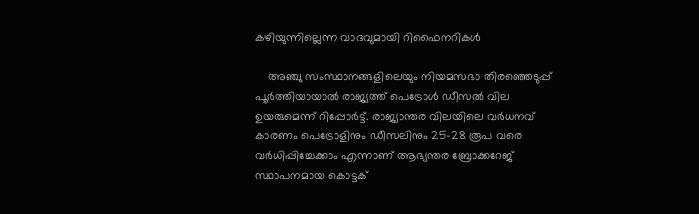കഴിയുന്നില്ലെന്ന വാദവുമായി റിഫൈനറികള്‍

    അഞ്ചു സംസ്ഥാനങ്ങളിലെയും നിയമസഭാ തിരഞ്ഞെടുപ്പ് പൂര്‍ത്തിയായാല്‍ രാജ്യത്ത് പെട്രോള്‍ ഡീസല്‍ വില ഉയരുമെന്ന് റിപ്പോര്‍ട്ട്. രാജ്യാന്തര വിലയിലെ വര്‍ധനവ് കാരണം പെട്രോളിനും ഡീസലിനും 25-28 രൂപ വരെ വര്‍ധിപ്പിച്ചേക്കാം എന്നാണ് ആഭ്യന്തര ബ്രോക്കറേജ് സ്ഥാപനമായ കൊട്ടക്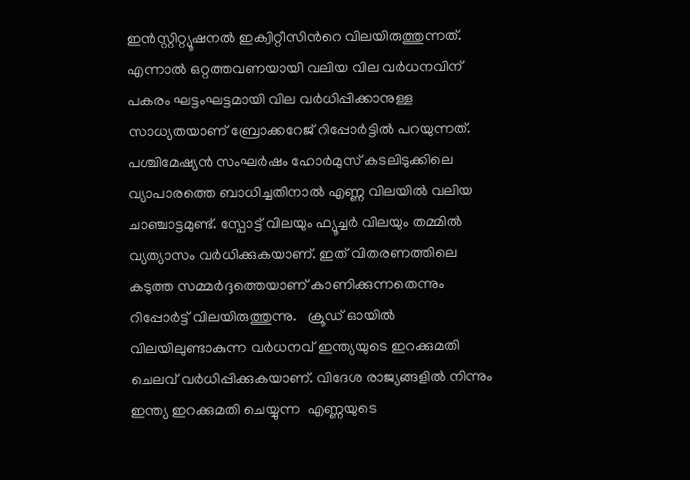ഇന്‍സ്റ്റിറ്റ്യൂഷനല്‍ ഇക്വിറ്റീസിന്‍റെ വിലയിരുത്തുന്നത്. എന്നാല്‍ ഒറ്റത്തവണയായി വലിയ വില വര്‍ധനവിന് പകരം ഘട്ടംഘട്ടമായി വില വര്‍ധിപ്പിക്കാനുള്ള സാധ്യതയാണ് ബ്രോക്കറേജ് റിപ്പോര്‍ട്ടില്‍ പറയുന്നത്. പശ്ചിമേഷ്യന്‍ സംഘര്‍ഷം ഹോര്‍മുസ് കടലിടുക്കിലെ വ്യാപാരത്തെ ബാധിച്ചതിനാല്‍ എണ്ണ വിലയില്‍ വലിയ ചാഞ്ചാട്ടമുണ്ട്. സ്പോട്ട് വിലയും ഫ്യൂച്ചര്‍ വിലയും തമ്മില്‍ വ്യത്യാസം വര്‍ധിക്കുകയാണ്. ഇത് വിതരണത്തിലെ കടുത്ത സമ്മര്‍ദ്ദത്തെയാണ് കാണിക്കുന്നതെന്നും റിപ്പോര്‍ട്ട് വിലയിരുത്തുന്നു.   ക്രൂഡ് ഓയില്‍ വിലയിലുണ്ടാകുന്ന വര്‍ധനവ് ഇന്ത്യയുടെ ഇറക്കുമതി ചെലവ് വര്‍ധിപ്പിക്കുകയാണ്. വിദേശ രാജ്യങ്ങളിൽ നിന്നും ഇന്ത്യ ഇറക്കുമതി ചെയ്യുന്ന  എണ്ണയുടെ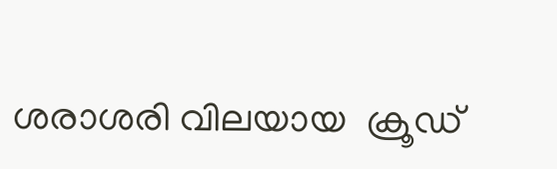ശരാശരി വിലയായ  ക്രൂഡ്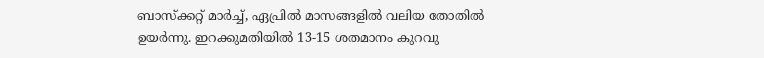ബാസ്ക്കറ്റ് മാര്‍ച്ച്, ഏപ്രില്‍ മാസങ്ങളില്‍ വലിയ തോതില്‍ ഉയര്‍ന്നു. ഇറക്കുമതിയില്‍ 13-15 ശതമാനം കുറവു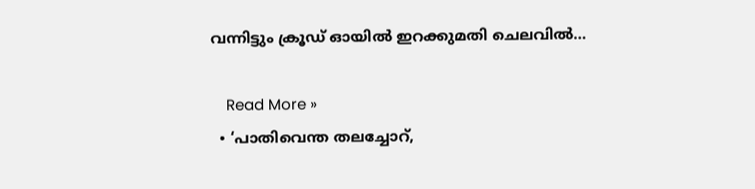വന്നിട്ടും ക്രൂഡ് ഓയില്‍ ഇറക്കുമതി ചെലവില്‍…

    Read More »
  • ‘പാതിവെന്ത തലച്ചോറ്,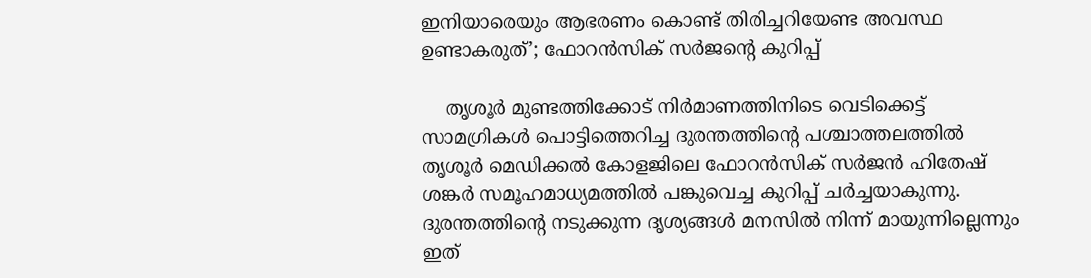ഇനിയാരെയും ആഭരണം കൊണ്ട് തിരിച്ചറിയേണ്ട അവസ്ഥ ഉണ്ടാകരുത്’; ഫോറന്‍സിക് സര്‍ജന്റെ കുറിപ്പ്‌

    തൃശൂര്‍ മുണ്ടത്തിക്കോട് നിര്‍മാണത്തിനിടെ വെടിക്കെട്ട് സാമഗ്രികള്‍ പൊട്ടിത്തെറിച്ച ദുരന്തത്തിന്‍റെ പശ്ചാത്തലത്തില്‍ തൃശൂര്‍ മെഡിക്കല്‍ കോളജിലെ ഫോറന്‍സിക് സര്‍ജന്‍ ഹിതേഷ് ശങ്കര്‍ സമൂഹമാധ്യമത്തില്‍ പങ്കുവെച്ച കുറിപ്പ് ചര്‍ച്ചയാകുന്നു. ദുരന്തത്തിന്റെ നടുക്കുന്ന ദൃശ്യങ്ങള്‍ മനസില്‍ നിന്ന് മായുന്നില്ലെന്നും ഇത്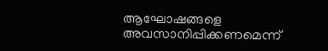ആഘോഷങ്ങളെ അവസാനിപ്പിക്കണമെന്ന്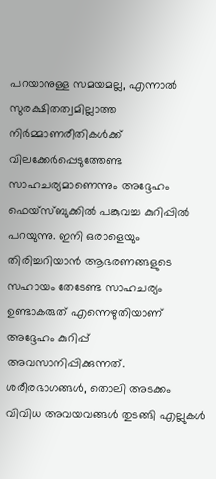പറയാനുള്ള സമയമല്ല, എന്നാല്‍ സുരക്ഷിതത്വമില്ലാത്ത നിർമ്മാണരീതികൾക്ക് വിലക്കേര്‍പ്പെടുത്തേണ്ട സാഹചര്യമാണെന്നും അദ്ദേഹം ഫെയ്സ്ബുക്കില്‍ പങ്കുവച്ച കുറിപ്പില്‍ പറയുന്നു. ഇനി ഒരാളെയും തിരിച്ചറിയാൻ ആഭരണങ്ങളുടെ സഹായം തേടേണ്ട സാഹചര്യം ഉണ്ടാകരുത് എന്നെഴുതിയാണ് അദ്ദേഹം കുറിപ്പ് അവസാനിപ്പിക്കുന്നത്. ശരീരഭാഗങ്ങൾ, തൊലി അടക്കം വിവിധ അവയവങ്ങൾ തുടങ്ങി എല്ലുകൾ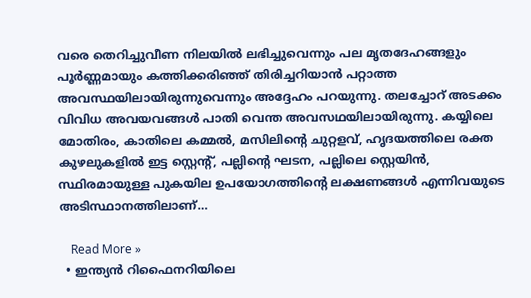വരെ തെറിച്ചുവീണ നിലയിൽ ലഭിച്ചുവെന്നും പല മൃതദേഹങ്ങളും പൂർണ്ണമായും കത്തിക്കരിഞ്ഞ് തിരിച്ചറിയാൻ പറ്റാത്ത അവസ്ഥയിലായിരുന്നുവെന്നും അദ്ദേഹം പറയുന്നു. തലച്ചോറ് അടക്കം വിവിധ അവയവങ്ങൾ പാതി വെന്ത അവസഥയിലായിരുന്നു. കയ്യിലെ മോതിരം, കാതിലെ കമ്മൽ, മസിലിന്റെ ചുറ്റളവ്, ഹൃദയത്തിലെ രക്ത കുഴലുകളിൽ ഇട്ട സ്റ്റെന്റ്, പല്ലിന്റെ ഘടന, പല്ലിലെ സ്റ്റെയിൻ, സ്ഥിരമായുള്ള പുകയില ഉപയോഗത്തിന്റെ ലക്ഷണങ്ങൾ എന്നിവയുടെ അടിസ്ഥാനത്തിലാണ്…

    Read More »
  • ഇന്ത്യന്‍ റിഫൈനറിയിലെ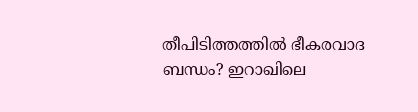തീപിടിത്തത്തില്‍ ഭീകരവാദ ബന്ധം? ഇറാഖിലെ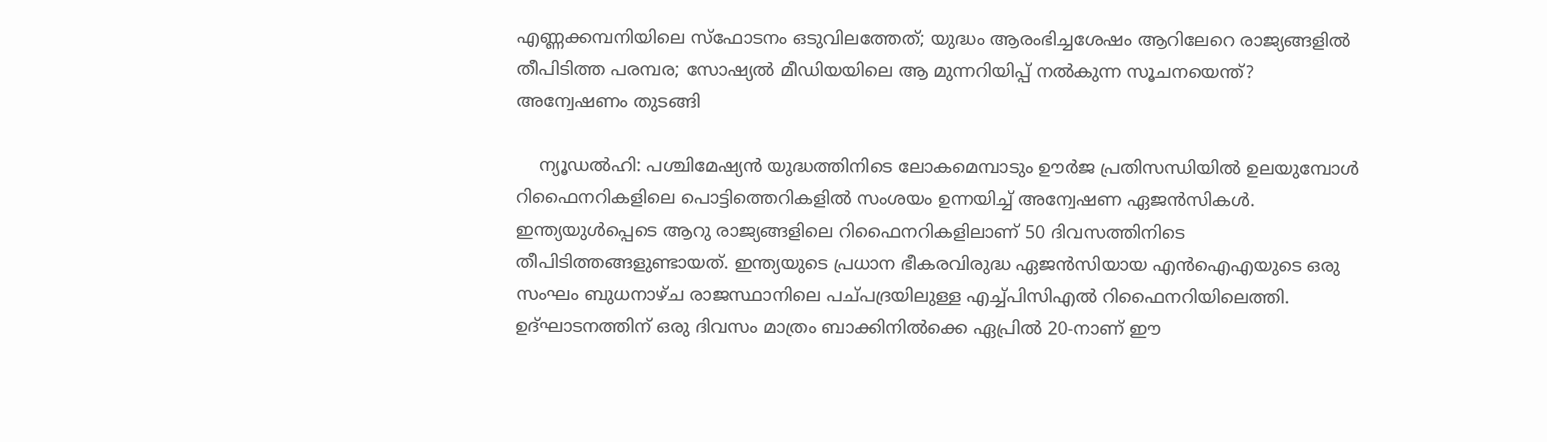എണ്ണക്കമ്പനിയിലെ സ്‌ഫോടനം ഒടുവിലത്തേത്; യുദ്ധം ആരംഭിച്ചശേഷം ആറിലേറെ രാജ്യങ്ങളില്‍ തീപിടിത്ത പരമ്പര; സോഷ്യല്‍ മീഡിയയിലെ ആ മുന്നറിയിപ്പ് നല്‍കുന്ന സൂചനയെന്ത്? അന്വേഷണം തുടങ്ങി

    ന്യൂഡല്‍ഹി: പശ്ചിമേഷ്യന്‍ യുദ്ധത്തിനിടെ ലോകമെമ്പാടും ഊര്‍ജ പ്രതിസന്ധിയില്‍ ഉലയുമ്പോള്‍ റിഫൈനറികളിലെ പൊട്ടിത്തെറികളില്‍ സംശയം ഉന്നയിച്ച് അന്വേഷണ ഏജന്‍സികള്‍. ഇന്ത്യയുള്‍പ്പെടെ ആറു രാജ്യങ്ങളിലെ റിഫൈനറികളിലാണ് 50 ദിവസത്തിനിടെ തീപിടിത്തങ്ങളുണ്ടായത്. ഇന്ത്യയുടെ പ്രധാന ഭീകരവിരുദ്ധ ഏജന്‍സിയായ എന്‍ഐഎയുടെ ഒരു സംഘം ബുധനാഴ്ച രാജസ്ഥാനിലെ പച്പദ്രയിലുള്ള എച്ച്പിസിഎല്‍ റിഫൈനറിയിലെത്തി. ഉദ്ഘാടനത്തിന് ഒരു ദിവസം മാത്രം ബാക്കിനില്‍ക്കെ ഏപ്രില്‍ 20-നാണ് ഈ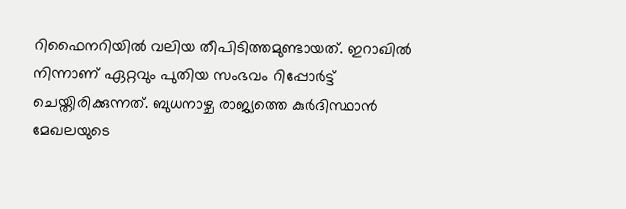റിഫൈനറിയില്‍ വലിയ തീപിടിത്തമുണ്ടായത്. ഇറാഖില്‍ നിന്നാണ് ഏറ്റവും പുതിയ സംഭവം റിപ്പോര്‍ട്ട് ചെയ്തിരിക്കുന്നത്. ബുധനാഴ്ച രാജ്യത്തെ കുര്‍ദിസ്ഥാന്‍ മേഖലയുടെ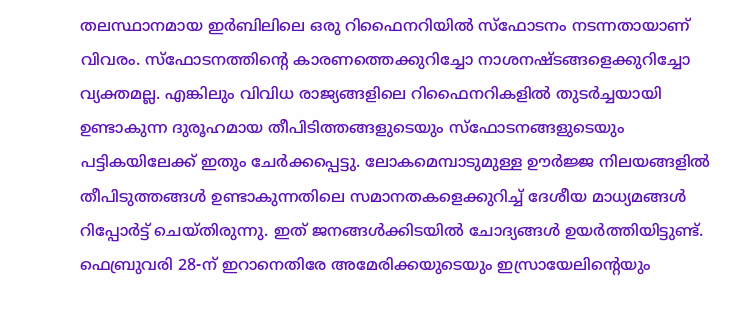തലസ്ഥാനമായ ഇര്‍ബിലിലെ ഒരു റിഫൈനറിയില്‍ സ്‌ഫോടനം നടന്നതായാണ് വിവരം. സ്‌ഫോടനത്തിന്റെ കാരണത്തെക്കുറിച്ചോ നാശനഷ്ടങ്ങളെക്കുറിച്ചോ വ്യക്തമല്ല. എങ്കിലും വിവിധ രാജ്യങ്ങളിലെ റിഫൈനറികളില്‍ തുടര്‍ച്ചയായി ഉണ്ടാകുന്ന ദുരൂഹമായ തീപിടിത്തങ്ങളുടെയും സ്‌ഫോടനങ്ങളുടെയും പട്ടികയിലേക്ക് ഇതും ചേര്‍ക്കപ്പെട്ടു. ലോകമെമ്പാടുമുള്ള ഊര്‍ജ്ജ നിലയങ്ങളില്‍ തീപിടുത്തങ്ങള്‍ ഉണ്ടാകുന്നതിലെ സമാനതകളെക്കുറിച്ച് ദേശീയ മാധ്യമങ്ങള്‍ റിപ്പോര്‍ട്ട് ചെയ്തിരുന്നു. ഇത് ജനങ്ങള്‍ക്കിടയില്‍ ചോദ്യങ്ങള്‍ ഉയര്‍ത്തിയിട്ടുണ്ട്. ഫെബ്രുവരി 28-ന് ഇറാനെതിരേ അമേരിക്കയുടെയും ഇസ്രായേലിന്റെയും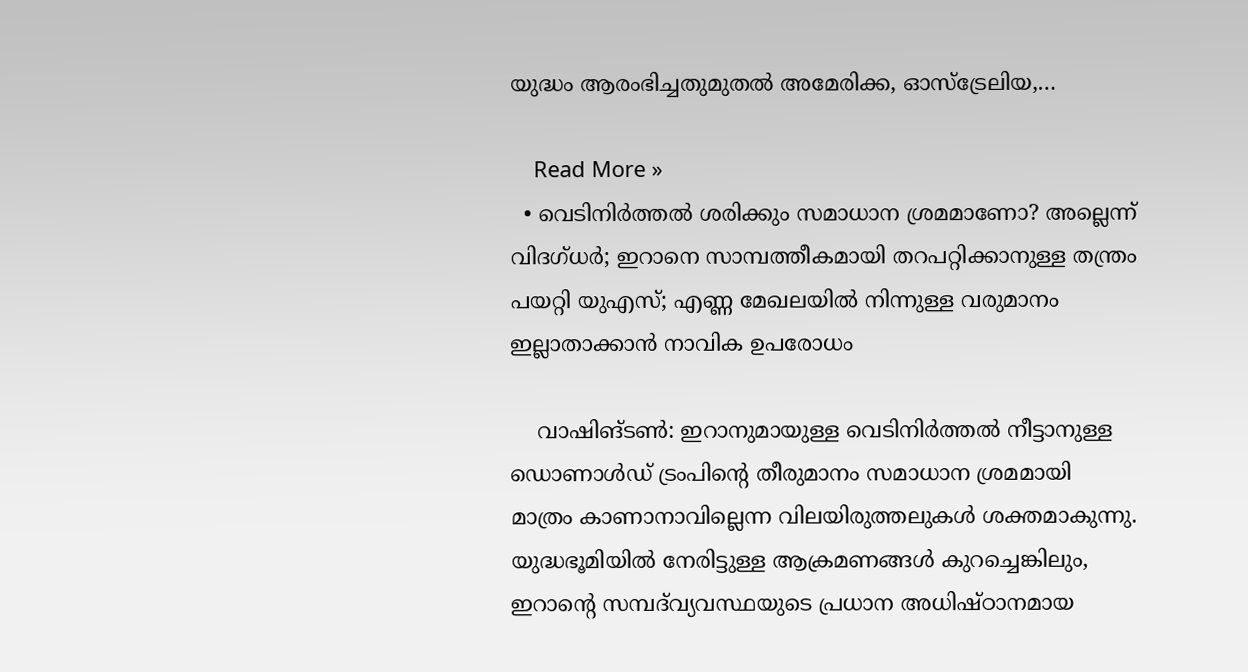യുദ്ധം ആരംഭിച്ചതുമുതല്‍ അമേരിക്ക, ഓസ്ട്രേലിയ,…

    Read More »
  • വെടിനിർത്തൽ ശരിക്കും സമാധാന ശ്രമമാണോ? അല്ലെന്ന് വിദഗ്ധർ; ഇറാനെ സാമ്പത്തീകമായി തറപറ്റിക്കാനുള്ള തന്ത്രം പയറ്റി യുഎസ്; എണ്ണ മേഖലയിൽ നിന്നുള്ള വരുമാനം ഇല്ലാതാക്കാൻ നാവിക ഉപരോധം

    വാഷിങ്ടൺ: ഇറാനുമായുള്ള വെടിനിർത്തൽ നീട്ടാനുള്ള ഡൊണാൾഡ് ട്രംപിന്റെ തീരുമാനം സമാധാന ശ്രമമായി മാത്രം കാണാനാവില്ലെന്ന വിലയിരുത്തലുകൾ ശക്തമാകുന്നു. യുദ്ധഭൂമിയിൽ നേരിട്ടുള്ള ആക്രമണങ്ങൾ കുറച്ചെങ്കിലും, ഇറാന്റെ സമ്പദ്‌വ്യവസ്ഥയുടെ പ്രധാന അധിഷ്ഠാനമായ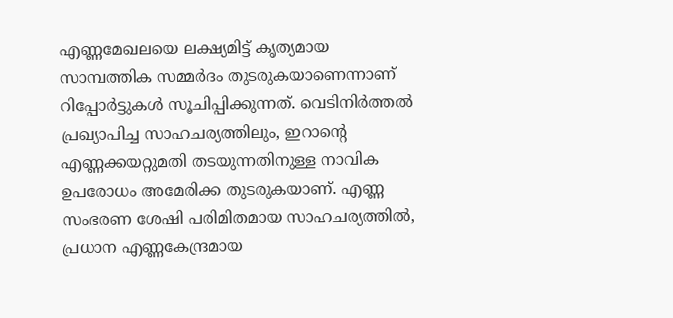എണ്ണമേഖലയെ ലക്ഷ്യമിട്ട് കൃത്യമായ സാമ്പത്തിക സമ്മർദം തുടരുകയാണെന്നാണ് റിപ്പോർട്ടുകൾ സൂചിപ്പിക്കുന്നത്. വെടിനിർത്തൽ പ്രഖ്യാപിച്ച സാഹചര്യത്തിലും, ഇറാന്റെ എണ്ണക്കയറ്റുമതി തടയുന്നതിനുള്ള നാവിക ഉപരോധം അമേരിക്ക തുടരുകയാണ്. എണ്ണ സംഭരണ ശേഷി പരിമിതമായ സാഹചര്യത്തിൽ, പ്രധാന എണ്ണകേന്ദ്രമായ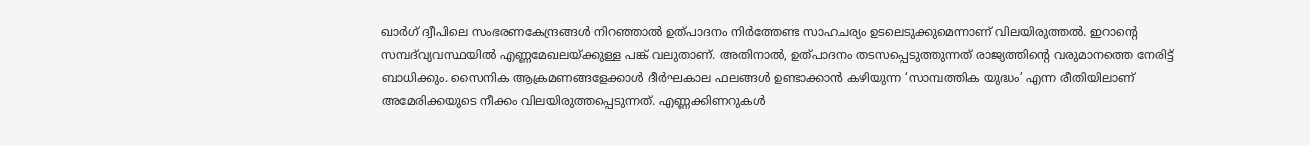ഖാർഗ് ദ്വീപിലെ സംഭരണകേന്ദ്രങ്ങൾ നിറഞ്ഞാൽ ഉത്പാദനം നിർത്തേണ്ട സാഹചര്യം ഉടലെടുക്കുമെന്നാണ് വിലയിരുത്തൽ. ഇറാന്റെ സമ്പദ്‌വ്യവസ്ഥയിൽ എണ്ണമേഖലയ്ക്കുള്ള പങ്ക് വലുതാണ്. അതിനാൽ, ഉത്പാദനം തടസപ്പെടുത്തുന്നത് രാജ്യത്തിന്റെ വരുമാനത്തെ നേരിട്ട് ബാധിക്കും. സൈനിക ആക്രമണങ്ങളേക്കാൾ ദീർഘകാല ഫലങ്ങൾ ഉണ്ടാക്കാൻ കഴിയുന്ന ‘സാമ്പത്തിക യുദ്ധം’ എന്ന രീതിയിലാണ് അമേരിക്കയുടെ നീക്കം വിലയിരുത്തപ്പെടുന്നത്. എണ്ണക്കിണറുകൾ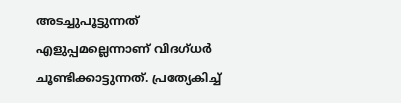അടച്ചുപൂട്ടുന്നത് എളുപ്പമല്ലെന്നാണ് വിദഗ്ധർ ചൂണ്ടിക്കാട്ടുന്നത്. പ്രത്യേകിച്ച്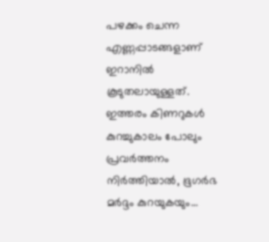പഴക്കം ചെന്ന എണ്ണപ്പാടങ്ങളാണ് ഇറാനിൽ കൂടുതലായുള്ളത്. ഇത്തരം കിണറുകൾ കുറച്ചുകാലം പോലും പ്രവർത്തനം നിർത്തിയാൽ, ഭൂഗർഭ മർദ്ദം കുറയുകയും…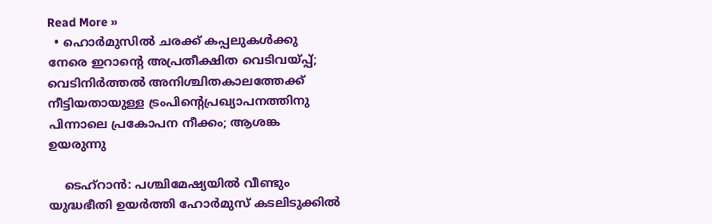Read More »
  • ഹൊർമുസിൽ ചരക്ക് കപ്പലുകൾക്കു നേരെ ഇറാന്റെ അപ്രതീക്ഷിത വെടിവയ്പ്പ്; വെടിനിർത്തൽ അനിശ്ചിതകാലത്തേക്ക് നീട്ടിയതായുള്ള ട്രംപിന്റെപ്രഖ്യാപനത്തിനു പിന്നാലെ പ്രകോപന നീക്കം; ആശങ്ക ഉയരുന്നു

    ടെഹ്റാൻ: പശ്ചിമേഷ്യയിൽ വീണ്ടും യുദ്ധഭീതി ഉയർത്തി ഹോർമുസ് കടലിടുക്കിൽ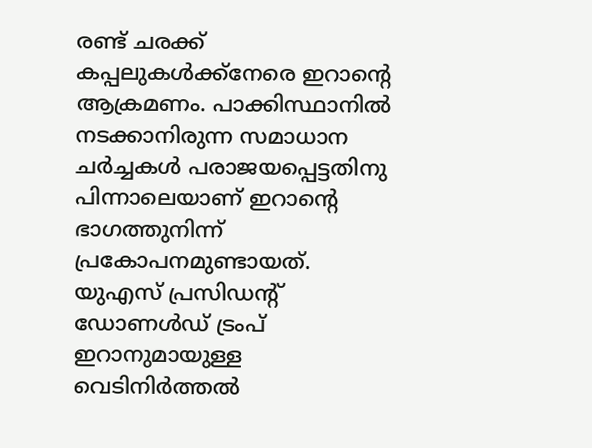രണ്ട് ചരക്ക് കപ്പലുകൾക്ക്നേരെ ഇറാന്റെ ആക്രമണം. പാക്കിസ്ഥാനിൽ നടക്കാനിരുന്ന സമാധാന ചർച്ചകൾ പരാജയപ്പെട്ടതിനു പിന്നാലെയാണ് ഇറാന്റെ ഭാഗത്തുനിന്ന് പ്രകോപനമുണ്ടായത്. യുഎസ് പ്രസിഡന്റ് ഡോണൾഡ് ട്രംപ് ഇറാനുമായുള്ള വെടിനിർത്തൽ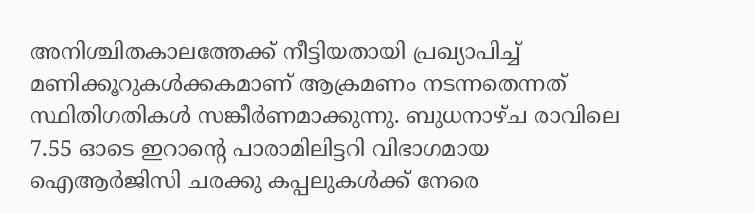അനിശ്ചിതകാലത്തേക്ക് നീട്ടിയതായി പ്രഖ്യാപിച്ച് മണിക്കൂറുകൾക്കകമാണ് ആക്രമണം നടന്നതെന്നത് സ്ഥിതിഗതികൾ സങ്കീർണമാക്കുന്നു. ബുധനാഴ്ച രാവിലെ 7.55 ഓടെ ഇറാന്റെ പാരാമിലിട്ടറി വിഭാഗമായ ഐആർജിസി ചരക്കു കപ്പലുകൾക്ക് നേരെ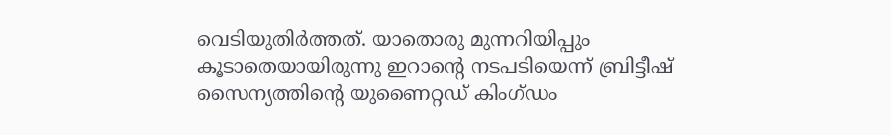വെടിയുതിർത്തത്. യാതൊരു മുന്നറിയിപ്പും കൂടാതെയായിരുന്നു ഇറാന്റെ നടപടിയെന്ന് ബ്രിട്ടീഷ് സൈന്യത്തിന്റെ യുണൈറ്റഡ് കിംഗ്ഡം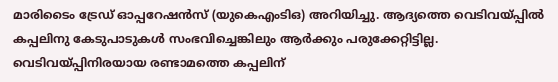മാരിടൈം ട്രേഡ് ഓപ്പറേഷൻസ് (യുകെഎംടിഒ) അറിയിച്ചു. ആദ്യത്തെ വെടിവയ്പ്പിൽ കപ്പലിനു കേടുപാടുകൾ സംഭവിച്ചെങ്കിലും ആർക്കും പരുക്കേറ്റിട്ടില്ല. വെടിവയ്പ്പിനിരയായ രണ്ടാമത്തെ കപ്പലിന്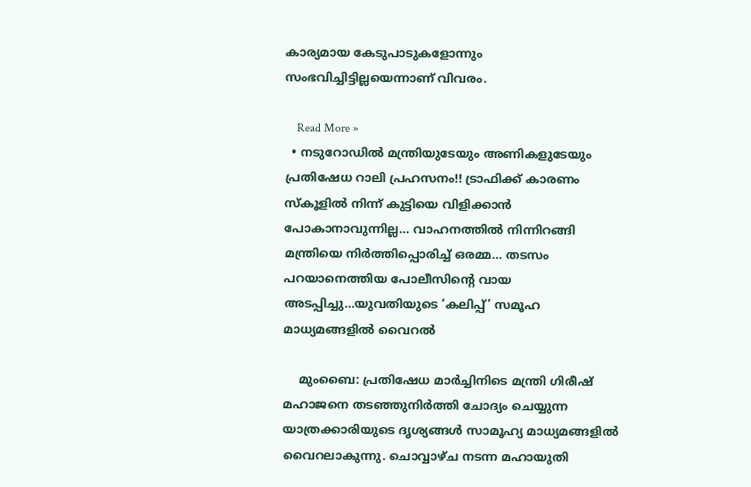കാര്യമായ കേടുപാടുകളോന്നും സംഭവിച്ചിട്ടില്ലയെന്നാണ് വിവരം.

    Read More »
  • നടുറോഡിൽ മന്ത്രിയുടേയും അണികളുടേയും പ്രതിഷേധ റാലി പ്രഹസനം!! ട്രാഫിക്ക് കാരണം സ്കൂളിൽ നിന്ന് കുട്ടിയെ വിളിക്കാൻ പോകാനാവുന്നില്ല… വാഹനത്തിൽ നിന്നിറങ്ങി മന്ത്രിയെ നിർത്തിപ്പൊരിച്ച് ഒരമ്മ… തടസം പറയാനെത്തിയ പോലീസിന്റെ വായ അടപ്പിച്ചു…യുവതിയുടെ ‘കലിപ്പ്’ സമൂഹ മാധ്യമങ്ങളിൽ വൈറൽ

    മുംബൈ: പ്രതിഷേധ മാർച്ചിനിടെ മന്ത്രി ഗിരീഷ് മഹാജനെ തടഞ്ഞുനിർത്തി ചോദ്യം ചെയ്യുന്ന യാത്രക്കാരിയുടെ ദൃശ്യങ്ങൾ സാമൂഹ്യ മാധ്യമങ്ങളിൽ വൈറലാകുന്നു. ചൊവ്വാഴ്ച നടന്ന മഹായുതി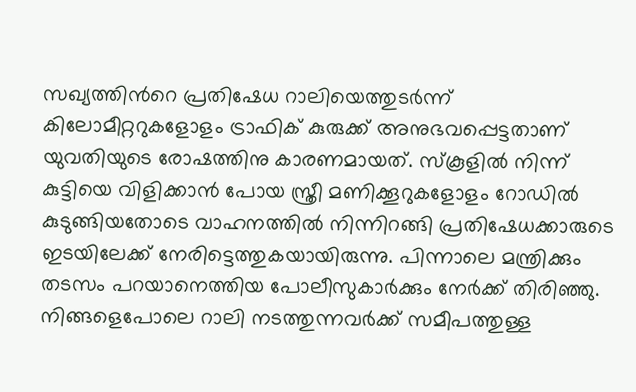സഖ്യത്തിൻറെ പ്രതിഷേധ റാലിയെത്തുടർന്ന് കിലോമീറ്ററുകളോളം ട്രാഫിക് കുരുക്ക് അനുഭവപ്പെട്ടതാണ് യുവതിയുടെ രോഷത്തിനു കാരണമായത്. സ്കൂളിൽ നിന്ന് കുട്ടിയെ വിളിക്കാൻ പോയ സ്ത്രീ മണിക്കൂറുകളോളം റോഡിൽ കുടുങ്ങിയതോടെ വാഹനത്തിൽ നിന്നിറങ്ങി പ്രതിഷേധക്കാരുടെ ഇടയിലേക്ക് നേരിട്ടെത്തുകയായിരുന്നു. പിന്നാലെ മന്ത്രിക്കും തടസം പറയാനെത്തിയ പോലീസുകാർക്കും നേർക്ക് തിരിഞ്ഞു. നിങ്ങളെപോലെ റാലി നടത്തുന്നവർക്ക് സമീപത്തുള്ള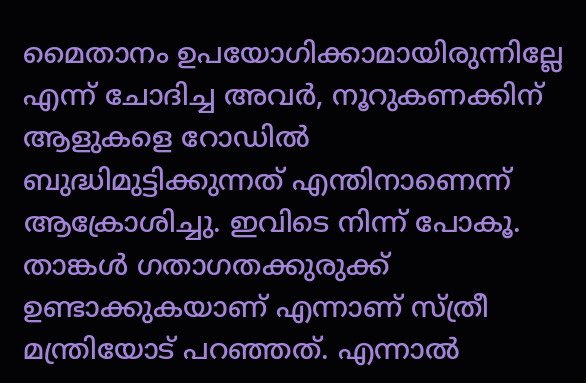മൈതാനം ഉപയോഗിക്കാമായിരുന്നില്ലേ എന്ന് ചോദിച്ച അവർ, നൂറുകണക്കിന് ആളുകളെ റോഡിൽ ബുദ്ധിമുട്ടിക്കുന്നത് എന്തിനാണെന്ന് ആക്രോശിച്ചു. ഇവിടെ നിന്ന് പോകൂ. താങ്കൾ ഗതാഗതക്കുരുക്ക് ഉണ്ടാക്കുകയാണ് എന്നാണ് സ്ത്രീ മന്ത്രിയോട് പറഞ്ഞത്. എന്നാൽ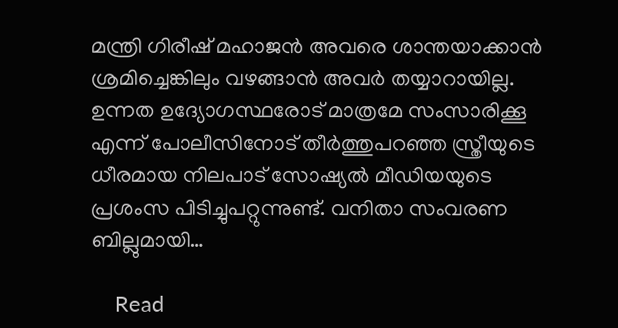മന്ത്രി ഗിരീഷ് മഹാജൻ അവരെ ശാന്തയാക്കാൻ ശ്രമിച്ചെങ്കിലും വഴങ്ങാൻ അവർ തയ്യാറായില്ല. ഉന്നത ഉദ്യോഗസ്ഥരോട് മാത്രമേ സംസാരിക്കൂ എന്ന് പോലീസിനോട് തീർത്തുപറഞ്ഞ സ്ത്രീയുടെ ധീരമായ നിലപാട് സോഷ്യൽ മീഡിയയുടെ പ്രശംസ പിടിച്ചുപറ്റുന്നുണ്ട്. വനിതാ സംവരണ ബില്ലുമായി…

    Read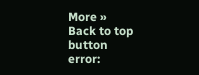More »
Back to top button
error: